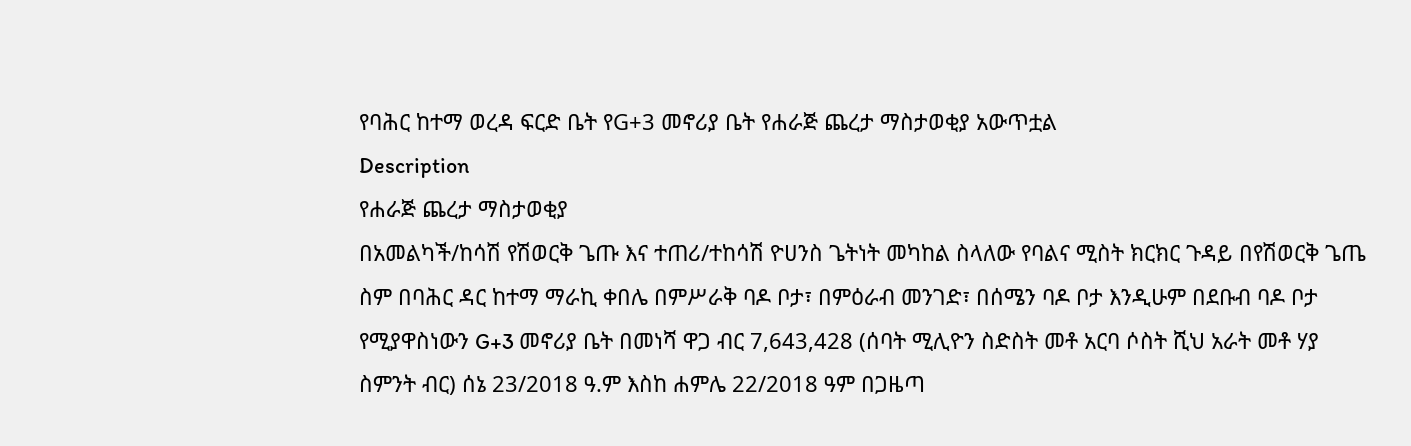የባሕር ከተማ ወረዳ ፍርድ ቤት የG+3 መኖሪያ ቤት የሐራጅ ጨረታ ማስታወቂያ አውጥቷል
Description
የሐራጅ ጨረታ ማስታወቂያ
በአመልካች/ከሳሽ የሽወርቅ ጌጡ እና ተጠሪ/ተከሳሽ ዮሀንስ ጌትነት መካከል ስላለው የባልና ሚስት ክርክር ጉዳይ በየሽወርቅ ጌጤ ስም በባሕር ዳር ከተማ ማራኪ ቀበሌ በምሥራቅ ባዶ ቦታ፣ በምዕራብ መንገድ፣ በሰሜን ባዶ ቦታ እንዲሁም በደቡብ ባዶ ቦታ የሚያዋስነውን G+3 መኖሪያ ቤት በመነሻ ዋጋ ብር 7,643,428 (ሰባት ሚሊዮን ስድስት መቶ አርባ ሶስት ሺህ አራት መቶ ሃያ ስምንት ብር) ሰኔ 23/2018 ዓ.ም እስከ ሐምሌ 22/2018 ዓም በጋዜጣ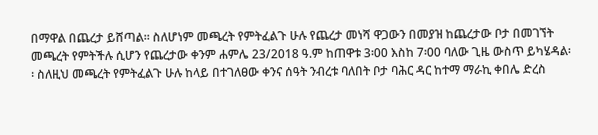በማዋል በጨረታ ይሸጣል፡፡ ስለሆነም መጫረት የምትፈልጉ ሁሉ የጨረታ መነሻ ዋጋውን በመያዝ ከጨረታው ቦታ በመገኘት መጫረት የምትችሉ ሲሆን የጨረታው ቀንም ሐምሌ 23/2018 ዓ.ም ከጠዋቱ 3፡00 እስከ 7፡00 ባለው ጊዜ ውስጥ ይካሄዳል፡፡ ስለዚህ መጫረት የምትፈልጉ ሁሉ ከላይ በተገለፀው ቀንና ሰዓት ንብረቱ ባለበት ቦታ ባሕር ዳር ከተማ ማራኪ ቀበሌ ድረስ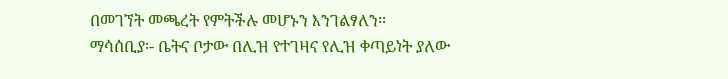በመገኘት መጫረት የምትችሉ መሆኑን እንገልፃለን፡፡
ማሳሰቢያ፡- ቤትና ቦታው በሊዝ የተገዛና የሊዝ ቀጣይነት ያለው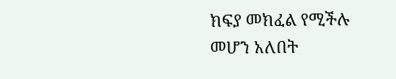ክፍያ መክፈል የሚችሉ መሆን አለበት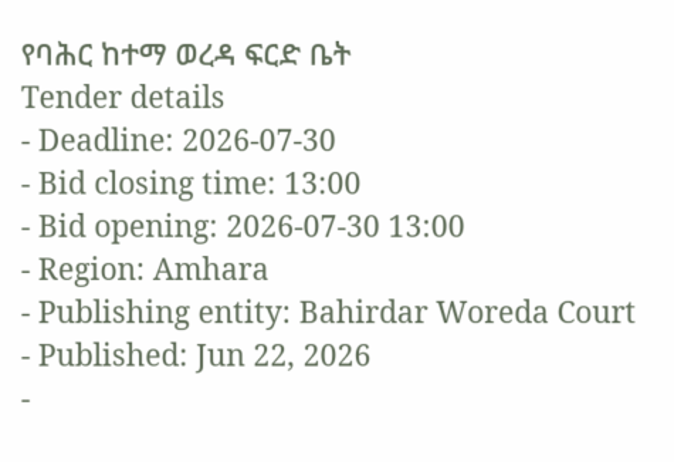የባሕር ከተማ ወረዳ ፍርድ ቤት
Tender details
- Deadline: 2026-07-30
- Bid closing time: 13:00
- Bid opening: 2026-07-30 13:00
- Region: Amhara
- Publishing entity: Bahirdar Woreda Court
- Published: Jun 22, 2026
-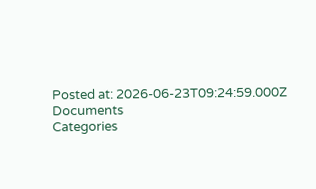Posted at: 2026-06-23T09:24:59.000Z
Documents
Categories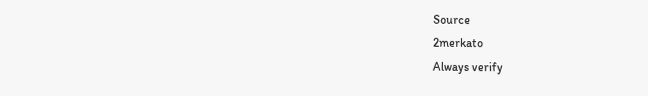Source
2merkato
Always verify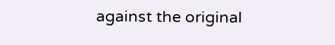against the original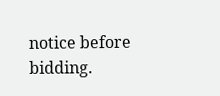notice before bidding.